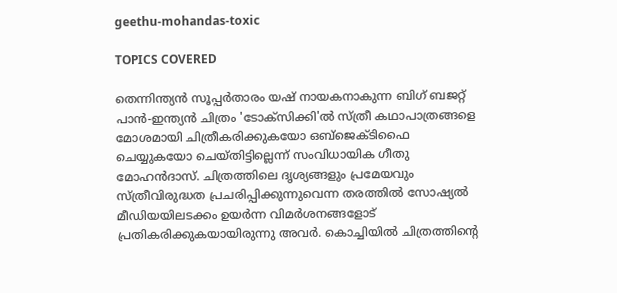geethu-mohandas-toxic

TOPICS COVERED

തെന്നിന്ത്യൻ സൂപ്പർതാരം യഷ് നായകനാകുന്ന ബിഗ് ബജറ്റ് പാൻ-ഇന്ത്യൻ ചിത്രം 'ടോക്സിക്കി'ൽ സ്ത്രീ കഥാപാത്രങ്ങളെ മോശമായി ചിത്രീകരിക്കുകയോ ഒബ്ജെക്ടിഫൈ ചെയ്യുകയോ ചെയ്തിട്ടില്ലെന്ന് സംവിധായിക ഗീതു മോഹൻദാസ്. ചിത്രത്തിലെ ദൃശ്യങ്ങളും പ്രമേയവും സ്ത്രീവിരുദ്ധത പ്രചരിപ്പിക്കുന്നുവെന്ന തരത്തിൽ സോഷ്യൽ മീഡിയയിലടക്കം ഉയർന്ന വിമർശനങ്ങളോട് പ്രതികരിക്കുകയായിരുന്നു അവർ. കൊച്ചിയില്‍ ചിത്രത്തിന്‍റെ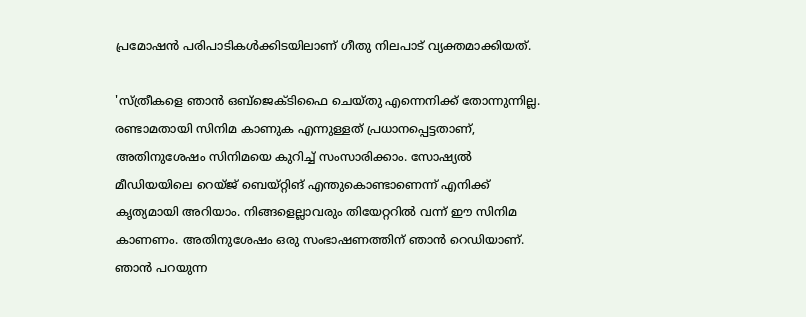പ്രമോഷന്‍ പരിപാടികള്‍ക്കിടയിലാണ് ഗീതു നിലപാട് വ്യക്തമാക്കിയത്.

'സ്ത്രീകളെ ഞാന്‍ ഒബ്ജെക്ടിഫൈ ചെയ്തു എന്നെനിക്ക് തോന്നുന്നില്ല. രണ്ടാമതായി സിനിമ കാണുക എന്നുള്ളത് പ്രധാനപ്പെട്ടതാണ്, അതിനുശേഷം സിനിമയെ കുറിച്ച് സംസാരിക്കാം. സോഷ്യല്‍ മീഡിയയിലെ റെയ്ജ് ബെയ്റ്റിങ് എന്തുകൊണ്ടാണെന്ന് എനിക്ക് കൃത്യമായി അറിയാം. നിങ്ങളെല്ലാവരും തിയേറ്ററില്‍ വന്ന് ഈ സിനിമ കാണണം. അതിനുശേഷം ഒരു സംഭാഷണത്തിന് ഞാന്‍ റെഡിയാണ്. ഞാന്‍ പറയുന്ന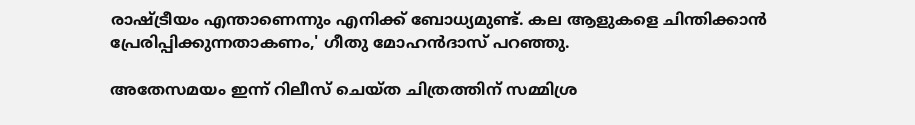രാഷ്ട്രീയം എന്താണെന്നും എനിക്ക് ബോധ്യമുണ്ട്. കല ആളുകളെ ചിന്തിക്കാന്‍ പ്രേരിപ്പിക്കുന്നതാകണം,' ഗീതു മോഹന്‍ദാസ് പറഞ്ഞു.

അതേസമയം ഇന്ന് റിലീസ് ചെയ്ത ചിത്രത്തിന് സമ്മിശ്ര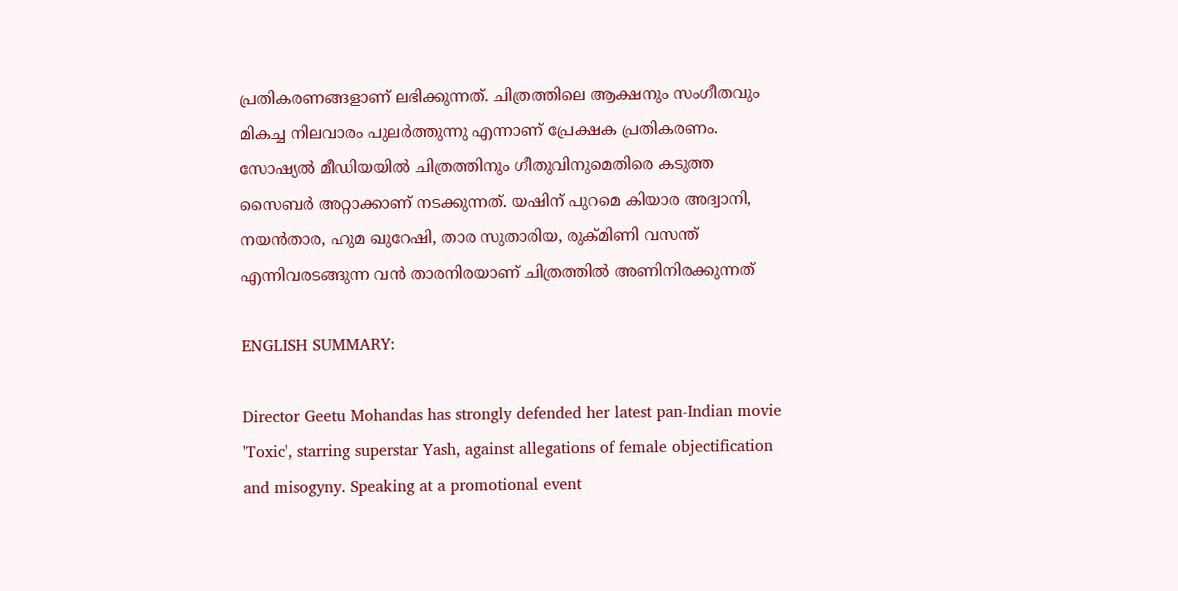പ്രതികരണങ്ങളാണ് ലഭിക്കുന്നത്. ചിത്രത്തിലെ ആക്ഷനും സംഗീതവും മികച്ച നിലവാരം പുലർത്തുന്നു എന്നാണ് പ്രേക്ഷക പ്രതികരണം. സോഷ്യല്‍ മീഡിയയില്‍ ചിത്രത്തിനും ഗീതുവിനുമെതിരെ കടുത്ത സൈബര്‍ അറ്റാക്കാണ് നടക്കുന്നത്. യഷിന് പുറമെ കിയാര അദ്വാനി, നയൻതാര, ഹുമ ഖുറേഷി, താര സുതാരിയ, രുക്മിണി വസന്ത് എന്നിവരടങ്ങുന്ന വൻ താരനിരയാണ് ചിത്രത്തിൽ അണിനിരക്കുന്നത്

ENGLISH SUMMARY:

Director Geetu Mohandas has strongly defended her latest pan-Indian movie 'Toxic', starring superstar Yash, against allegations of female objectification and misogyny. Speaking at a promotional event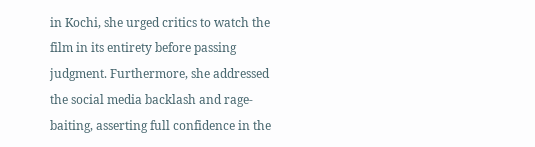in Kochi, she urged critics to watch the film in its entirety before passing judgment. Furthermore, she addressed the social media backlash and rage-baiting, asserting full confidence in the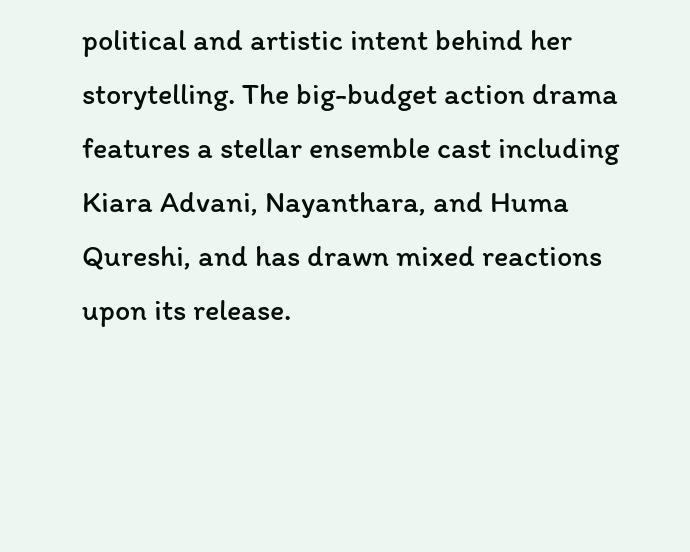political and artistic intent behind her storytelling. The big-budget action drama features a stellar ensemble cast including Kiara Advani, Nayanthara, and Huma Qureshi, and has drawn mixed reactions upon its release.